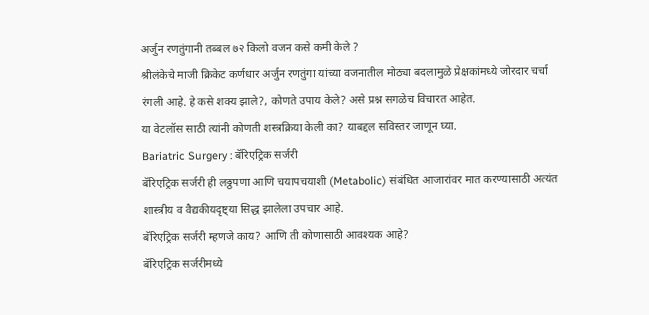अर्जुन रणतुंगानी तब्बल ७२ किलो वजन कसे कमी केले ?
श्रीलंकेचे माजी क्रिकेट कर्णधार अर्जुन रणतुंगा यांच्या वजनातील मोठ्या बदलामुळे प्रेक्षकांमध्ये जोरदार चर्चा रंगली आहे. हे कसे शक्य झाले?, कोणते उपाय केले? असे प्रश्न सगळेच विचारत आहेत.
या वेटलॉस साठी त्यांनी कोणती शस्त्रक्रिया केली का? याबद्दल सविस्तर जाणून घ्या.
Bariatric Surgery : बॅरिएट्रिक सर्जरी
बॅरिएट्रिक सर्जरी ही लठ्ठपणा आणि चयापचयाशी (Metabolic) संबंधित आजारांवर मात करण्यासाठी अत्यंत शास्त्रीय व वैद्यकीयदृष्ट्या सिद्ध झालेला उपचार आहे.
बॅरिएट्रिक सर्जरी म्हणजे काय? आणि ती कोणासाठी आवश्यक आहे?
बॅरिएट्रिक सर्जरीमध्ये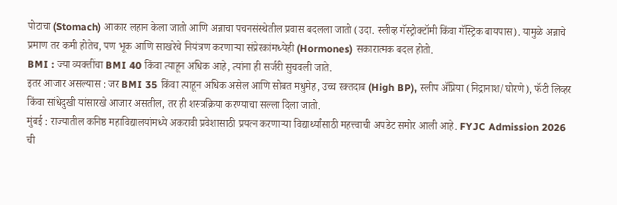पोटाचा (Stomach) आकार लहान केला जातो आणि अन्नाचा पचनसंस्थेतील प्रवास बदलला जातो (उदा. स्लीव्ह गॅस्ट्रोक्टॉमी किंवा गॅस्ट्रिक बायपास). यामुळे अन्नाचे प्रमाण तर कमी होतेच, पण भूक आणि साखरेचे नियंत्रण करणाऱ्या संप्रेरकांमध्येही (Hormones) सकारात्मक बदल होतो.
BMI : ज्या व्यक्तींचा BMI 40 किंवा त्याहून अधिक आहे, त्यांना ही सर्जरी सुचवली जाते.
इतर आजार असल्यास : जर BMI 35 किंवा त्याहून अधिक असेल आणि सोबत मधुमेह, उच्च रक्तदाब (High BP), स्लीप ॲप्निया (निद्रानाश/घोरणे), फॅटी लिव्हर किंवा सांधेदुखी यांसारखे आजार असतील, तर ही शस्त्रक्रिया करण्याचा सल्ला दिला जातो.
मुंबई : राज्यातील कनिष्ठ महाविद्यालयांमध्ये अकरावी प्रवेशासाठी प्रयत्न करणाऱ्या विद्यार्थ्यांसाठी महत्त्वाची अपडेट समोर आली आहे. FYJC Admission 2026 ची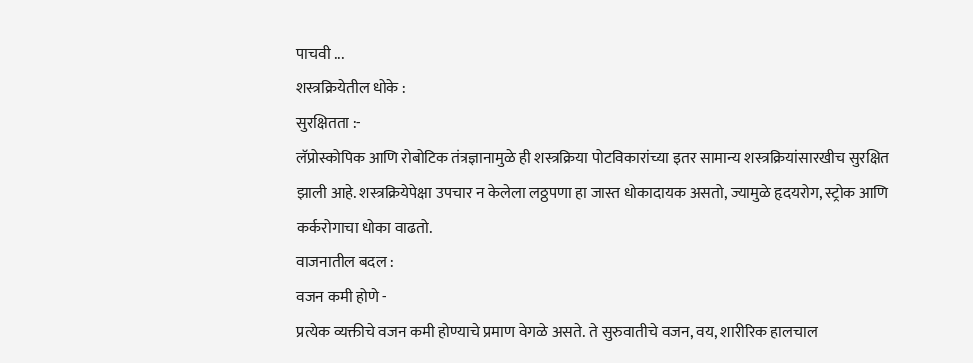पाचवी ...
शस्त्रक्रियेतील धोके :
सुरक्षितता :-
लॅप्रोस्कोपिक आणि रोबोटिक तंत्रज्ञानामुळे ही शस्त्रक्रिया पोटविकारांच्या इतर सामान्य शस्त्रक्रियांसारखीच सुरक्षित झाली आहे. शस्त्रक्रियेपेक्षा उपचार न केलेला लठ्ठपणा हा जास्त धोकादायक असतो, ज्यामुळे हृदयरोग, स्ट्रोक आणि कर्करोगाचा धोका वाढतो.
वाजनातील बदल :
वजन कमी होणे -
प्रत्येक व्यक्तीचे वजन कमी होण्याचे प्रमाण वेगळे असते. ते सुरुवातीचे वजन, वय, शारीरिक हालचाल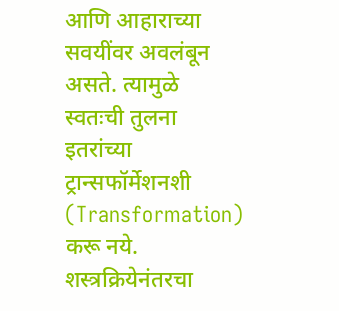आणि आहाराच्या सवयींवर अवलंबून असते. त्यामुळे स्वतःची तुलना इतरांच्या ट्रान्सफॉर्मेशनशी (Transformation) करू नये.
शस्त्रक्रियेनंतरचा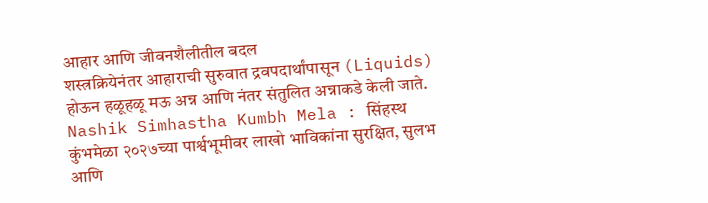आहार आणि जीवनशैलीतील बदल
शस्त्रक्रियेनंतर आहाराची सुरुवात द्रवपदार्थांपासून (Liquids) होऊन हळूहळू मऊ अन्न आणि नंतर संतुलित अन्नाकडे केली जाते.
Nashik Simhastha Kumbh Mela : सिंहस्थ कुंभमेळा २०२७च्या पार्श्वभूमीवर लाखो भाविकांना सुरक्षित, सुलभ आणि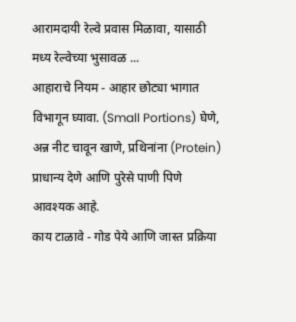आरामदायी रेल्वे प्रवास मिळावा, यासाठी मध्य रेल्वेच्या भुसावळ ...
आहाराचे नियम - आहार छोट्या भागात विभागून घ्यावा. (Small Portions) घेणे, अन्न नीट चावून खाणे, प्रथिनांना (Protein) प्राधान्य देणे आणि पुरेसे पाणी पिणे आवश्यक आहे.
काय टाळावे - गोड पेये आणि जास्त प्रक्रिया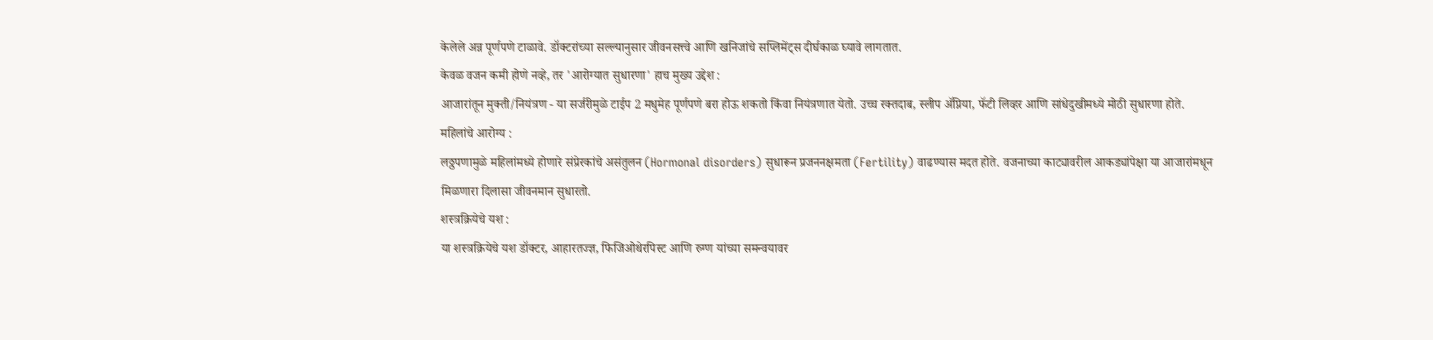केलेले अन्न पूर्णपणे टाळावे. डॉक्टरांच्या सल्ल्यानुसार जीवनसत्त्वे आणि खनिजांचे सप्लिमेंट्स दीर्घकाळ घ्यावे लागतात.
केवळ वजन कमी होणे नव्हे, तर 'आरोग्यात सुधारणा' हाच मुख्य उद्देश :
आजारांतून मुक्ती/नियंत्रण - या सर्जरीमुळे टाईप 2 मधुमेह पूर्णपणे बरा होऊ शकतो किंवा नियंत्रणात येतो. उच्च रक्तदाब, स्लीप ॲप्निया, फॅटी लिव्हर आणि सांधेदुखीमध्ये मोठी सुधारणा होते.
महिलांचे आरोग्य :
लठ्ठपणामुळे महिलांमध्ये होणारे संप्रेरकांचे असंतुलन (Hormonal disorders) सुधारून प्रजननक्षमता (Fertility) वाढण्यास मदत होते. वजनाच्या काट्यावरील आकड्यांपेक्षा या आजारांमधून मिळणारा दिलासा जीवनमान सुधारतो.
शस्त्रक्रियेचे यश :
या शस्त्रक्रियेचे यश डॉक्टर, आहारतज्ज्ञ, फिजिओथेरपिस्ट आणि रुग्ण यांच्या समन्वयावर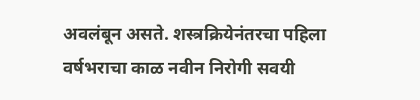अवलंबून असते. शस्त्रक्रियेनंतरचा पहिला वर्षभराचा काळ नवीन निरोगी सवयी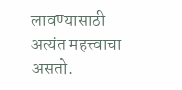लावण्यासाठी अत्यंत महत्त्वाचा असतो.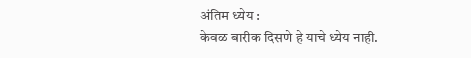अंतिम ध्येय :
केवळ बारीक दिसणे हे याचे ध्येय नाही.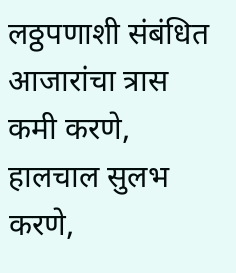लठ्ठपणाशी संबंधित आजारांचा त्रास कमी करणे, हालचाल सुलभ करणे,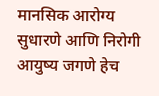मानसिक आरोग्य सुधारणे आणि निरोगी आयुष्य जगणे हेच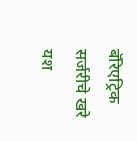बॅरिएट्रिक सर्जरीचे खरे यश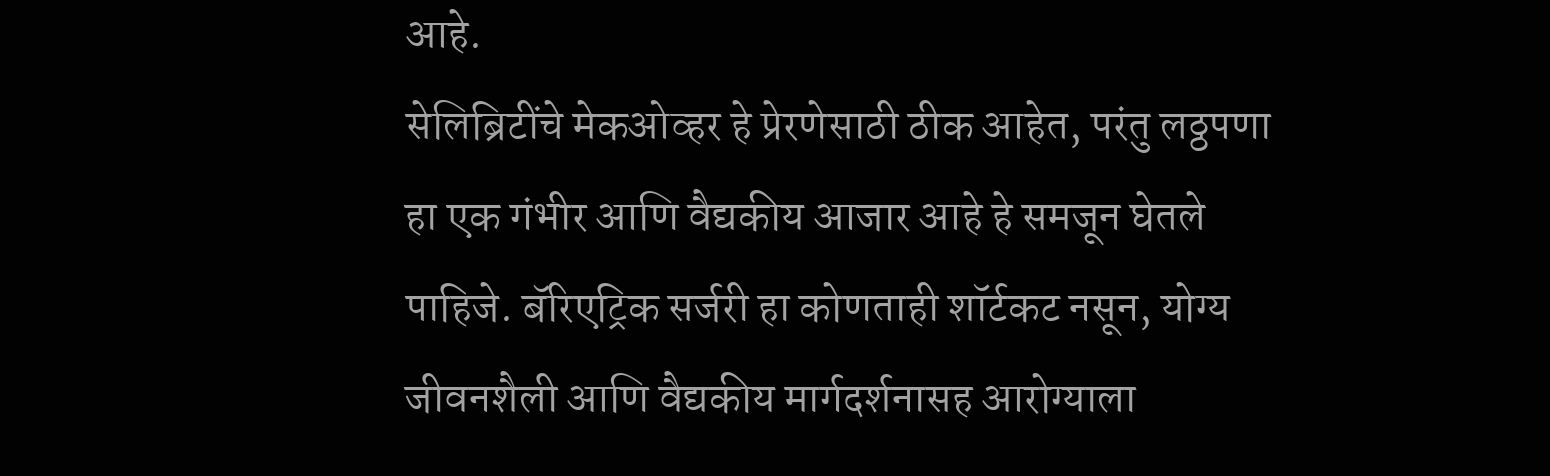आहे.
सेलिब्रिटींचे मेकओव्हर हे प्रेरणेसाठी ठीक आहेत, परंतु लठ्ठपणा हा एक गंभीर आणि वैद्यकीय आजार आहे हे समजून घेतले पाहिजे. बॅरिएट्रिक सर्जरी हा कोणताही शॉर्टकट नसून, योग्य जीवनशैली आणि वैद्यकीय मार्गदर्शनासह आरोग्याला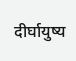दीर्घायुष्य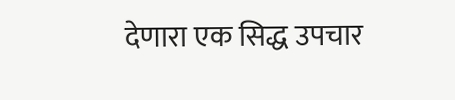देणारा एक सिद्ध उपचार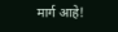मार्ग आहे!